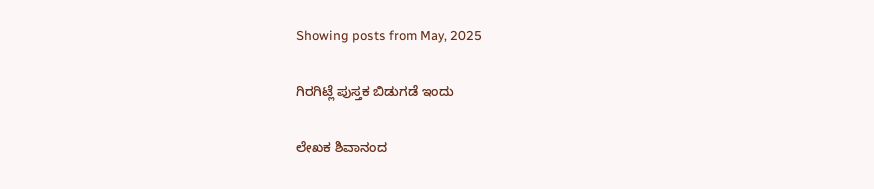Showing posts from May, 2025

ಗಿರಗಿಟ್ಲೆ ಪುಸ್ತಕ ಬಿಡುಗಡೆ ಇಂದು

ಲೇಖಕ ಶಿವಾನಂದ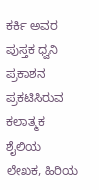ಕರ್ಕಿ ಅವರ ಪುಸ್ತಕ ಧ್ವನಿ ಪ್ರಕಾಶನ ಪ್ರಕಟಿಸಿರುವ ಕಲಾತ್ಮಕ ಶೈಲಿಯ ಲೇಖಕ, ಹಿರಿಯ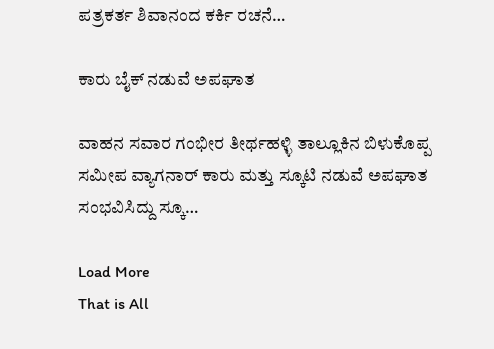ಪತ್ರಕರ್ತ ಶಿವಾನಂದ ಕರ್ಕಿ ರಚನೆ…

ಕಾರು ಬೈಕ್‌ ನಡುವೆ ಅಪಘಾತ

ವಾಹನ ಸವಾರ ಗಂಭೀರ ತೀರ್ಥಹಳ್ಳಿ ತಾಲ್ಲೂಕಿನ ಬಿಳುಕೊಪ್ಪ ಸಮೀಪ ವ್ಯಾಗನಾರ್‌ ಕಾರು ಮತ್ತು ಸ್ಕೂಟಿ ನಡುವೆ ಅಪಘಾತ ಸಂಭವಿಸಿದ್ದು ಸ್ಕೂ…

Load More
That is All